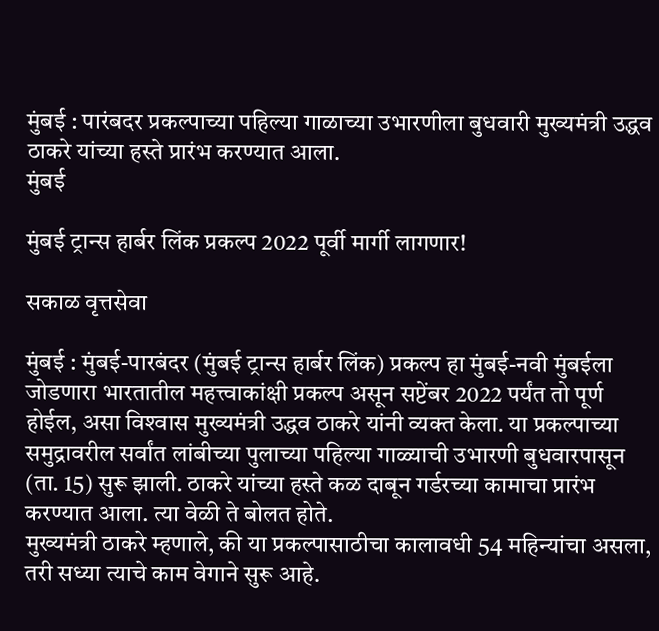मुंबई : पारंबदर प्रकल्पाच्या पहिल्या गाळाच्या उभारणीला बुधवारी मुख्यमंत्री उद्धव ठाकरे यांच्या हस्ते प्रारंभ करण्यात आला.
मुंबई

मुंबई ट्रान्स हार्बर लिंक प्रकल्प 2022 पूर्वी मार्गी लागणार!

सकाळ वृत्तसेवा

मुंबई : मुंबई-पारबंदर (मुंबई ट्रान्स हार्बर लिंक) प्रकल्प हा मुंबई-नवी मुंबईला जोडणारा भारतातील महत्त्वाकांक्षी प्रकल्प असून सप्टेंबर 2022 पर्यंत तो पूर्ण होईल, असा विश्‍वास मुख्यमंत्री उद्धव ठाकरे यांनी व्यक्त केला. या प्रकल्पाच्या समुद्रावरील सर्वांत लांबीच्या पुलाच्या पहिल्या गाळ्याची उभारणी बुधवारपासून (ता. 15) सुरू झाली. ठाकरे यांच्या हस्ते कळ दाबून गर्डरच्या कामाचा प्रारंभ करण्यात आला. त्या वेळी ते बोलत होते.
मुख्यमंत्री ठाकरे म्हणाले, की या प्रकल्पासाठीचा कालावधी 54 महिन्यांचा असला, तरी सध्या त्याचे काम वेगाने सुरू आहे.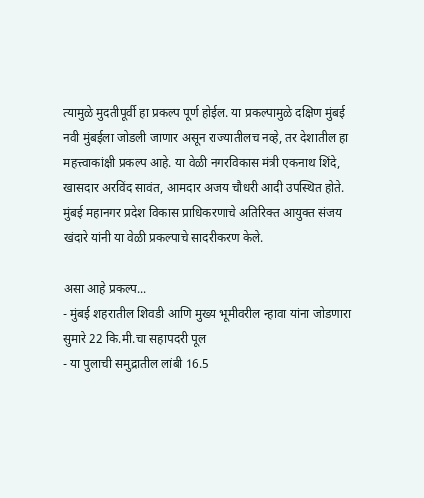त्यामुळे मुदतीपूर्वी हा प्रकल्प पूर्ण होईल. या प्रकल्पामुळे दक्षिण मुंबई नवी मुंबईला जोडली जाणार असून राज्यातीलच नव्हे, तर देशातील हा महत्त्वाकांक्षी प्रकल्प आहे. या वेळी नगरविकास मंत्री एकनाथ शिंदे, खासदार अरविंद सावंत, आमदार अजय चौधरी आदी उपस्थित होते. मुंबई महानगर प्रदेश विकास प्राधिकरणाचे अतिरिक्त आयुक्त संजय खंदारे यांनी या वेळी प्रकल्पाचे सादरीकरण केले.

असा आहे प्रकल्प...
- मुंबई शहरातील शिवडी आणि मुख्य भूमीवरील न्हावा यांना जोडणारा सुमारे 22 कि.मी.चा सहापदरी पूल
- या पुलाची समुद्रातील लांबी 16.5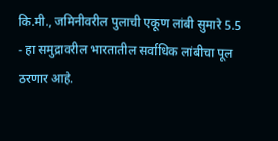कि.मी., जमिनीवरील पुलाची एकूण लांबी सुमारे 5.5
- हा समुद्रावरील भारतातील सर्वाधिक लांबीचा पूल ठरणार आहे.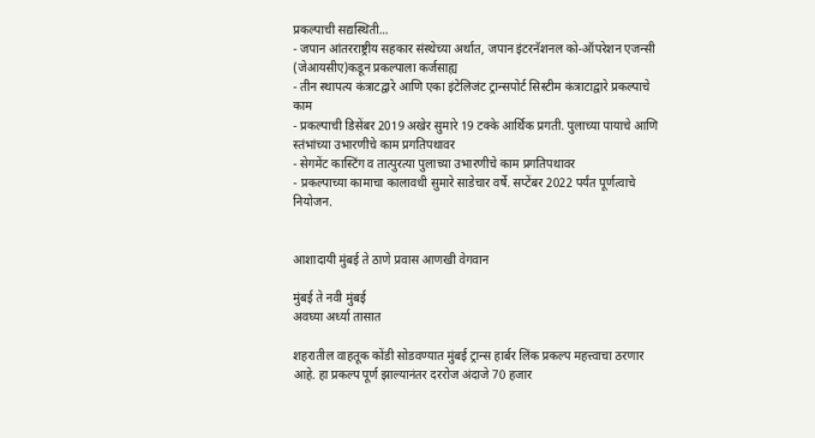प्रकल्पाची सद्यस्थिती...
- जपान आंतरराष्ट्रीय सहकार संस्थेच्या अर्थात, जपान इंटरनॅशनल को-ऑपरेशन एजन्सी (जेआयसीए)कडून प्रकल्पाला कर्जसाह्य
- तीन स्थापत्य कंत्राटद्वारे आणि एका इंटेलिजंट ट्रान्सपोर्ट सिस्टीम कंत्राटाद्वारे प्रकल्पाचे काम
- प्रकल्पाची डिसेंबर 2019 अखेर सुमारे 19 टक्के आर्थिक प्रगती. पुलाच्या पायाचे आणि स्तंभांच्या उभारणीचे काम प्रगतिपथावर
- सेगमेंट कास्टिंग व तात्पुरत्या पुलाच्या उभारणीचे काम प्रगतिपथावर
- प्रकल्पाच्या कामाचा कालावधी सुमारे साडेचार वर्षे. सप्टेंबर 2022 पर्यंत पूर्णत्वाचे नियोजन.


आशादायी मुंबई ते ठाणे प्रवास आणखी वेगवान

मुंबई ते नवी मुंबई
अवघ्या अर्ध्या तासात

शहरातील वाहतूक कोंडी सोडवण्यात मुंबई ट्रान्स हार्बर लिंक प्रकल्प महत्त्वाचा ठरणार आहे. हा प्रकल्प पूर्ण झाल्यानंतर दररोज अंदाजे 70 हजार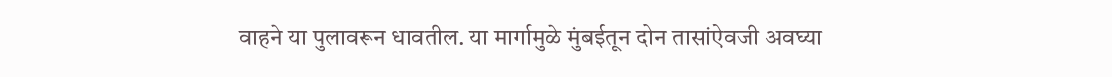वाहने या पुलावरून धावतील. या मार्गामुळे मुंबईतून दोन तासांऐवजी अवघ्या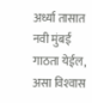अर्ध्या तासात नवी मुंबई गाठता येईल, असा विश्‍वास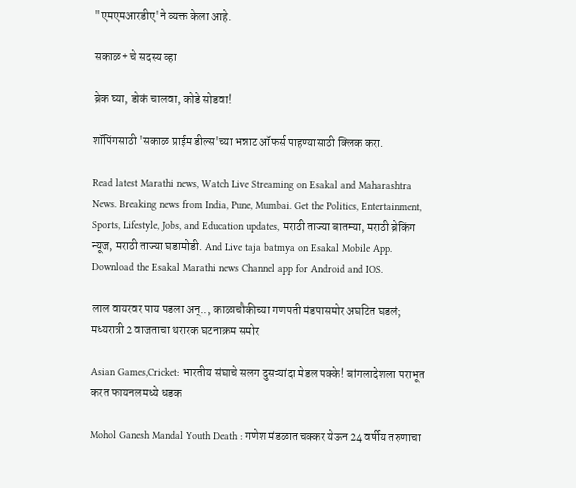"एमएमआरडीए'ने व्यक्त केला आहे.

सकाळ+ चे सदस्य व्हा

ब्रेक घ्या, डोकं चालवा, कोडे सोडवा!

शॉपिंगसाठी 'सकाळ प्राईम डील्स'च्या भन्नाट ऑफर्स पाहण्यासाठी क्लिक करा.

Read latest Marathi news, Watch Live Streaming on Esakal and Maharashtra News. Breaking news from India, Pune, Mumbai. Get the Politics, Entertainment, Sports, Lifestyle, Jobs, and Education updates, मराठी ताज्या बातम्या, मराठी ब्रेकिंग न्यूज, मराठी ताज्या घडामोडी. And Live taja batmya on Esakal Mobile App. Download the Esakal Marathi news Channel app for Android and IOS.

लाल वायरवर पाय पडला अन्.., काळाचौकीच्या गणपती मंडपासमोर अघटित घडलं; मध्यरात्री 2 वाजताचा थरारक घटनाक्रम समोर

Asian Games,Cricket: भारतीय संघाचे सलग दुसऱ्यांदा मेडल पक्के! बांगलादेशला पराभूत करत फायनलमध्ये धडक

Mohol Ganesh Mandal Youth Death : गणेश मंडळात चक्कर येऊन 24 वर्षीय तरुणाचा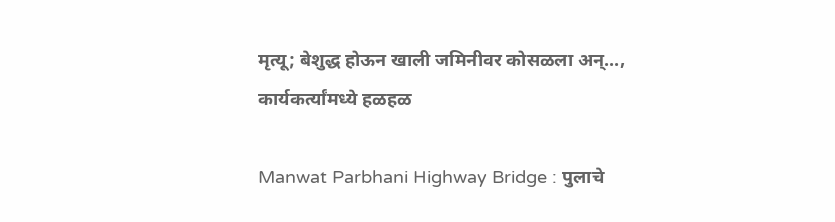मृत्यू; बेशुद्ध होऊन खाली जमिनीवर कोसळला अन्..., कार्यकर्त्यांमध्ये हळहळ

Manwat Parbhani Highway Bridge : पुलाचे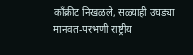काँक्रीट निखळले, सळ्याही उघड्या मानवत-परभणी राष्ट्रीय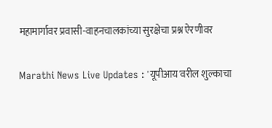महामार्गावर प्रवासी-वाहनचालकांच्या सुरक्षेचा प्रश्न ऐरणीवर

Marathi News Live Updates : 'यूपीआय'वरील शुल्काचा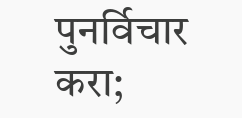पुनर्विचार करा;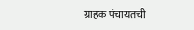ग्राहक पंचायतची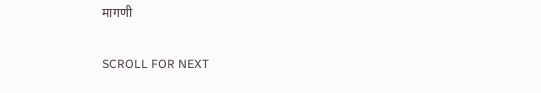मागणी

SCROLL FOR NEXT